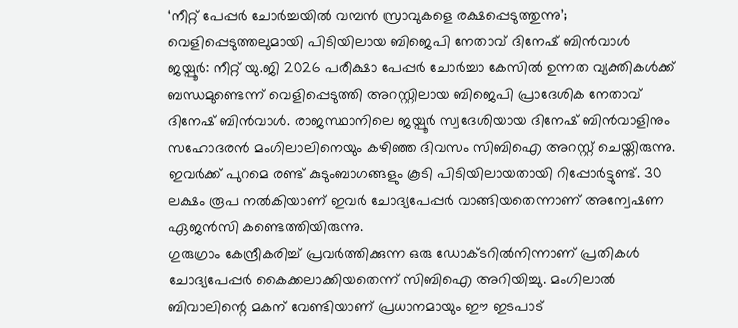‘നീറ്റ് പേപ്പർ ചോർച്ചയിൽ വമ്പൻ സ്രാവുകളെ രക്ഷപ്പെടുത്തുന്നു’; വെളിപ്പെടുത്തലുമായി പിടിയിലായ ബിജെപി നേതാവ് ദിനേഷ് ബിൻവാൾ
ജയ്പൂർ: നീറ്റ് യു.ജി 2026 പരീക്ഷാ പേപ്പർ ചോർച്ചാ കേസിൽ ഉന്നത വ്യക്തികൾക്ക് ബന്ധമുണ്ടെന്ന് വെളിപ്പെടുത്തി അറസ്റ്റിലായ ബിജെപി പ്രാദേശിക നേതാവ് ദിനേഷ് ബിൻവാൾ. രാജസ്ഥാനിലെ ജയ്പൂർ സ്വദേശിയായ ദിനേഷ് ബിൻവാളിനും സഹോദരൻ മംഗിലാലിനെയും കഴിഞ്ഞ ദിവസം സിബിഐ അറസ്റ്റ് ചെയ്തിരുന്നു. ഇവർക്ക് പുറമെ രണ്ട് കുടുംബാഗങ്ങളും കൂടി പിടിയിലായതായി റിപ്പോർട്ടുണ്ട്. 30 ലക്ഷം രൂപ നൽകിയാണ് ഇവർ ചോദ്യപേപ്പർ വാങ്ങിയതെന്നാണ് അന്വേഷണ ഏജൻസി കണ്ടെത്തിയിരുന്നു.
ഗുരുഗ്രാം കേന്ദ്രീകരിച്ച് പ്രവർത്തിക്കുന്ന ഒരു ഡോക്ടറിൽനിന്നാണ് പ്രതികൾ ചോദ്യപേപ്പർ കൈക്കലാക്കിയതെന്ന് സിബിഐ അറിയിച്ചു. മംഗിലാൽ ബിവാലിന്റെ മകന് വേണ്ടിയാണ് പ്രധാനമായും ഈ ഇടപാട്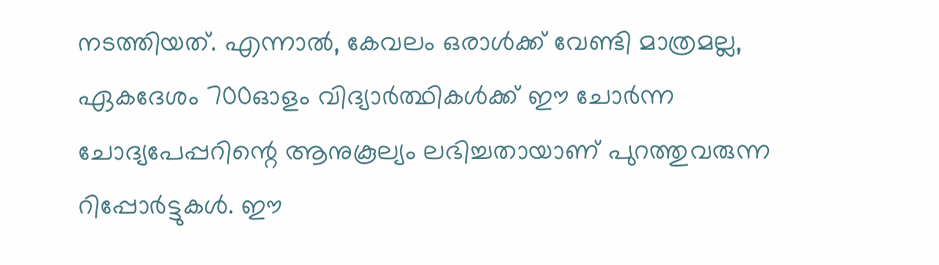നടത്തിയത്. എന്നാൽ, കേവലം ഒരാൾക്ക് വേണ്ടി മാത്രമല്ല, ഏകദേശം 700ഓളം വിദ്യാർത്ഥികൾക്ക് ഈ ചോർന്ന ചോദ്യപേപ്പറിന്റെ ആനുകൂല്യം ലഭിച്ചതായാണ് പുറത്തുവരുന്ന റിപ്പോർട്ടുകൾ. ഈ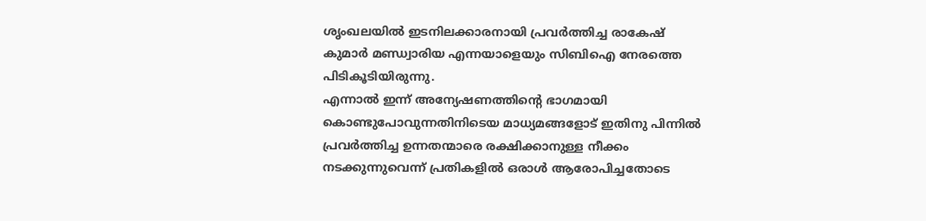ശൃംഖലയിൽ ഇടനിലക്കാരനായി പ്രവർത്തിച്ച രാകേഷ് കുമാർ മണ്ഡ്വാരിയ എന്നയാളെയും സിബിഐ നേരത്തെ പിടികൂടിയിരുന്നു.
എന്നാൽ ഇന്ന് അന്യേഷണത്തിന്റെ ഭാഗമായി കൊണ്ടുപോവുന്നതിനിടെയ മാധ്യമങ്ങളോട് ഇതിനു പിന്നിൽ പ്രവർത്തിച്ച ഉന്നതന്മാരെ രക്ഷിക്കാനുള്ള നീക്കം നടക്കുന്നുവെന്ന് പ്രതികളിൽ ഒരാൾ ആരോപിച്ചതോടെ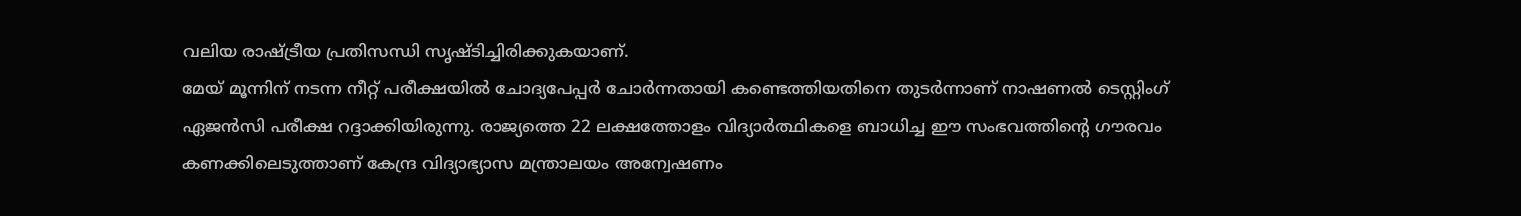വലിയ രാഷ്ട്രീയ പ്രതിസന്ധി സൃഷ്ടിച്ചിരിക്കുകയാണ്.
മേയ് മൂന്നിന് നടന്ന നീറ്റ് പരീക്ഷയിൽ ചോദ്യപേപ്പർ ചോർന്നതായി കണ്ടെത്തിയതിനെ തുടർന്നാണ് നാഷണൽ ടെസ്റ്റിംഗ് ഏജൻസി പരീക്ഷ റദ്ദാക്കിയിരുന്നു. രാജ്യത്തെ 22 ലക്ഷത്തോളം വിദ്യാർത്ഥികളെ ബാധിച്ച ഈ സംഭവത്തിന്റെ ഗൗരവം കണക്കിലെടുത്താണ് കേന്ദ്ര വിദ്യാഭ്യാസ മന്ത്രാലയം അന്വേഷണം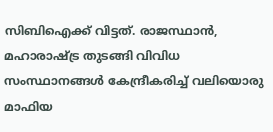സിബിഐക്ക് വിട്ടത്. രാജസ്ഥാൻ, മഹാരാഷ്ട്ര തുടങ്ങി വിവിധ സംസ്ഥാനങ്ങൾ കേന്ദ്രീകരിച്ച് വലിയൊരു മാഫിയ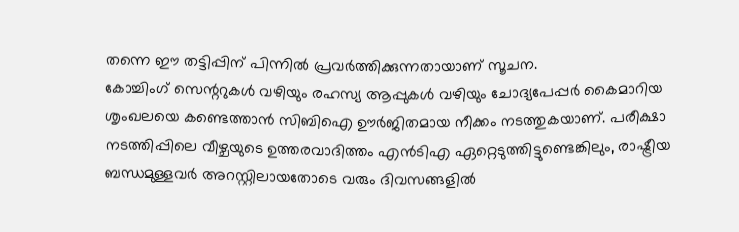തന്നെ ഈ തട്ടിപ്പിന് പിന്നിൽ പ്രവർത്തിക്കുന്നതായാണ് സൂചന.
കോച്ചിംഗ് സെന്ററുകൾ വഴിയും രഹസ്യ ആപ്പുകൾ വഴിയും ചോദ്യപേപ്പർ കൈമാറിയ ശൃംഖലയെ കണ്ടെത്താൻ സിബിഐ ഊർജിതമായ നീക്കം നടത്തുകയാണ്. പരീക്ഷാ നടത്തിപ്പിലെ വീഴ്ചയുടെ ഉത്തരവാദിത്തം എൻടിഎ ഏറ്റെടുത്തിട്ടുണ്ടെങ്കിലും, രാഷ്ട്രീയ ബന്ധമുള്ളവർ അറസ്റ്റിലായതോടെ വരും ദിവസങ്ങളിൽ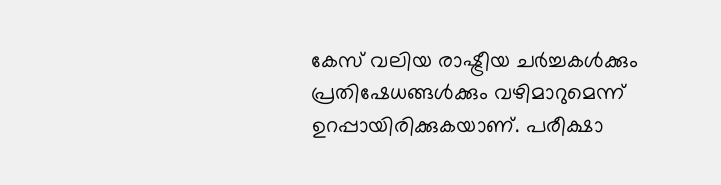കേസ് വലിയ രാഷ്ട്രീയ ചർച്ചകൾക്കും പ്രതിഷേധങ്ങൾക്കും വഴിമാറുമെന്ന് ഉറപ്പായിരിക്കുകയാണ്. പരീക്ഷാ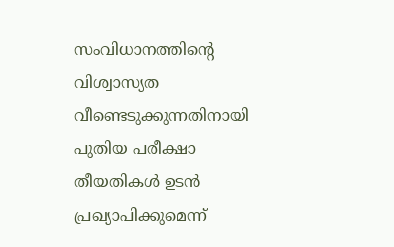സംവിധാനത്തിന്റെ വിശ്വാസ്യത വീണ്ടെടുക്കുന്നതിനായി പുതിയ പരീക്ഷാ തീയതികൾ ഉടൻ പ്രഖ്യാപിക്കുമെന്ന്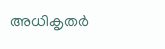അധികൃതർ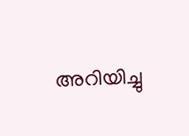അറിയിച്ചു